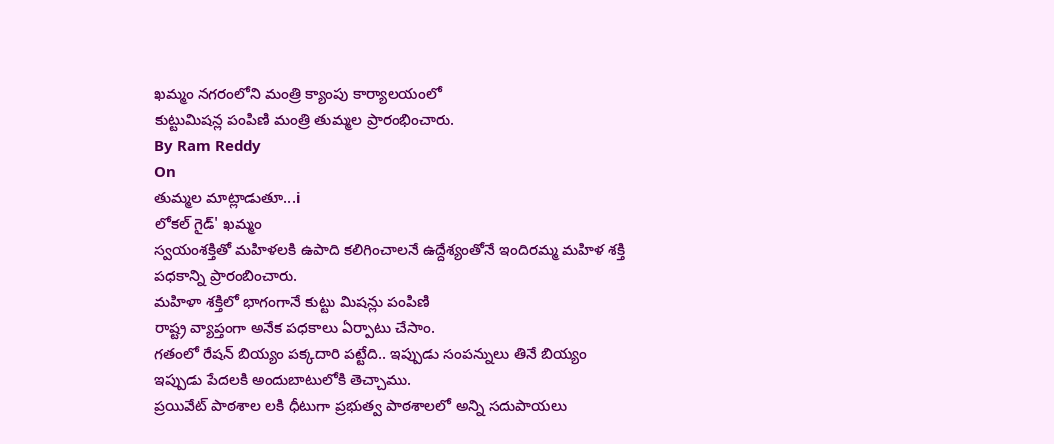ఖమ్మం నగరంలోని మంత్రి క్యాంపు కార్యాలయంలో
కుట్టుమిషన్ల పంపిణి మంత్రి తుమ్మల ప్రారంభించారు.
By Ram Reddy
On
తుమ్మల మాట్లాడుతూ...i
లోకల్ గైడ్' ఖమ్మం
స్వయంశక్తితో మహిళలకి ఉపాది కలిగించాలనే ఉద్దేశ్యంతోనే ఇందిరమ్మ మహిళ శక్తి పధకాన్ని ప్రారంబించారు.
మహిళా శక్తిలో భాగంగానే కుట్టు మిషన్లు పంపిణి
రాష్ట్ర వ్యాప్తంగా అనేక పధకాలు ఏర్పాటు చేసాం.
గతంలో రేషన్ బియ్యం పక్కదారి పట్టేది.. ఇప్పుడు సంపన్నులు తినే బియ్యం ఇప్పుడు పేదలకి అందుబాటులోకి తెచ్చాము.
ప్రయివేట్ పాఠశాల లకి ధీటుగా ప్రభుత్వ పాఠశాలలో అన్ని సదుపాయలు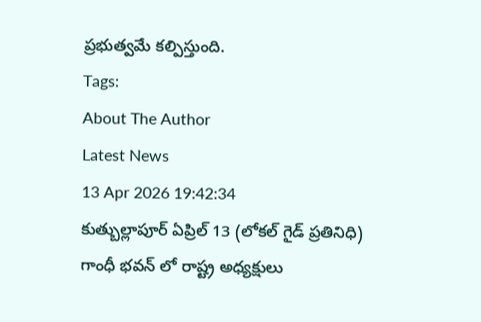ప్రభుత్వమే కల్పిస్తుంది.
Tags:
About The Author
Latest News
13 Apr 2026 19:42:34
కుత్బుల్లాపూర్ ఏప్రిల్ 13 (లోకల్ గైడ్ ప్రతినిధి)
గాంధీ భవన్ లో రాష్ట్ర అధ్యక్షులు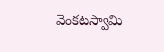వెంకటస్వామి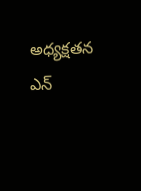అధ్యక్షతన ఎన్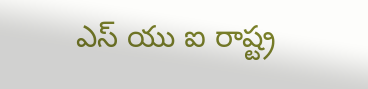ఎస్ యు ఐ రాష్ట్ర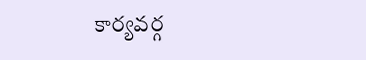కార్యవర్గ